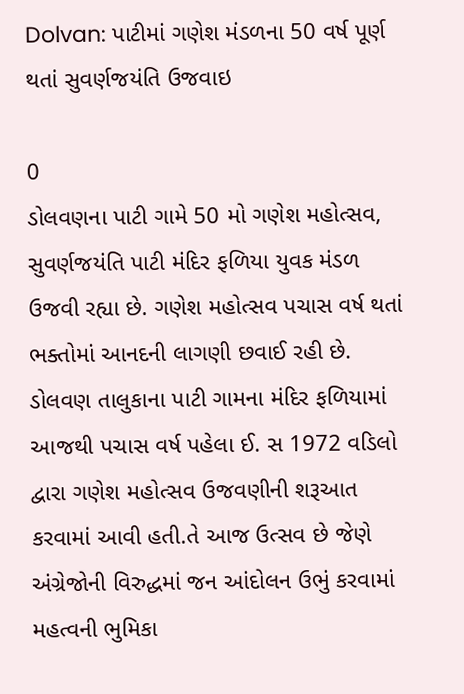Dolvan: પાટીમાં ગણેશ મંડળના 50 વર્ષ પૂર્ણ થતાં સુવર્ણજયંતિ ઉજવાઇ

0
ડોલવણના પાટી ગામે 50 મો ગણેશ મહોત્સવ, સુવર્ણજયંતિ પાટી મંદિર ફળિયા યુવક મંડળ ઉજવી રહ્યા છે. ગણેશ મહોત્સવ પચાસ વર્ષ થતાં ભક્તોમાં આનદની લાગણી છવાઈ રહી છે. ડોલવણ તાલુકાના પાટી ગામના મંદિર ફળિયામાં આજથી પચાસ વર્ષ પહેલા ઈ. સ 1972 વડિલો દ્વારા ગણેશ મહોત્સવ ઉજવણીની શરૂઆત કરવામાં આવી હતી.તે આજ ઉત્સવ છે જેણે અંગ્રેજોની વિરુદ્ધમાં જન આંદોલન ઉભું કરવામાં મહત્વની ભુમિકા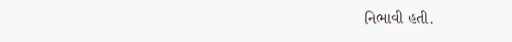નિભાવી હતી.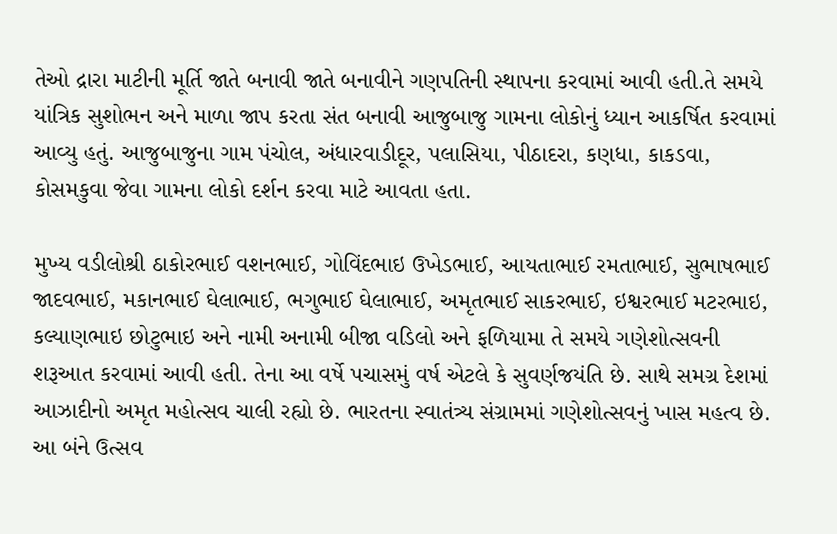તેઓ દ્રારા માટીની મૂર્તિ જાતે બનાવી જાતે બનાવીને ગણપતિની સ્થાપના કરવામાં આવી હતી.તે સમયે યાંત્રિક સુશોભન અને માળા જાપ કરતા સંત બનાવી આજુબાજુ ગામના લોકોનું ધ્યાન આકર્ષિત કરવામાં આવ્યુ હતું. આજુબાજુના ગામ પંચોલ, અંધારવાડીદૂર, પલાસિયા, પીઠાદરા, કણધા, કાકડવા, કોસમકુવા જેવા ગામના લોકો દર્શન કરવા માટે આવતા હતા.

મુખ્ય વડીલોશ્રી ઠાકોરભાઈ વશનભાઈ, ગોવિંદભાઇ ઉખેડભાઈ, આયતાભાઈ રમતાભાઈ, સુભાષભાઈ જાદવભાઈ, મકાનભાઈ ઘેલાભાઈ, ભગુભાઈ ઘેલાભાઈ, અમૃતભાઈ સાકરભાઈ, ઇશ્વરભાઈ મટરભાઇ, કલ્યાણભાઇ છોટુભાઇ અને નામી અનામી બીજા વડિલો અને ફળિયામા તે સમયે ગણેશોત્સવની શરૂઆત કરવામાં આવી હતી. તેના આ વર્ષે પચાસમું વર્ષ એટલે કે સુવર્ણજયંતિ છે. સાથે સમગ્ર દેશમાં આઝાદીનો અમૃત મહોત્સવ ચાલી રહ્યો છે. ભારતના સ્વાતંત્ર્ય સંગ્રામમાં ગણેશોત્સવનું ખાસ મહત્વ છે. આ બંને ઉત્સવ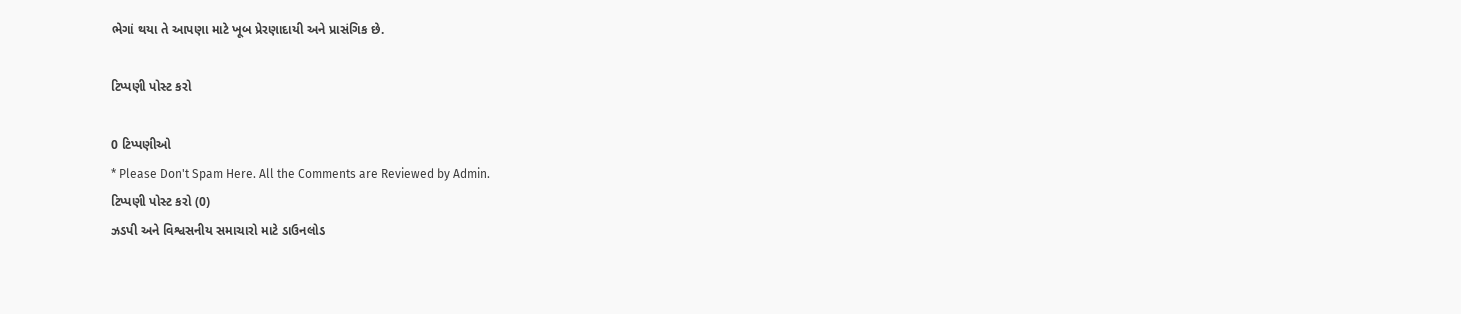ભેગાં થયા તે આપણા માટે ખૂબ પ્રેરણાદાયી અને પ્રાસંગિક છે.

ટિપ્પણી પોસ્ટ કરો

0 ટિપ્પણીઓ
* Please Don't Spam Here. All the Comments are Reviewed by Admin.
ટિપ્પણી પોસ્ટ કરો (0)
ઝડપી અને વિશ્વસનીય સમાચારો માટે ડાઉનલોડ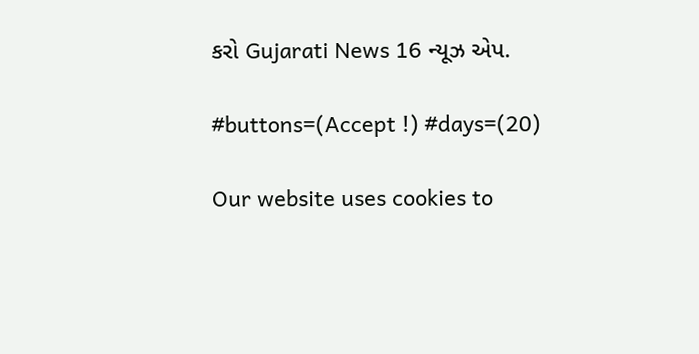કરો Gujarati News 16 ન્યૂઝ એપ.

#buttons=(Accept !) #days=(20)

Our website uses cookies to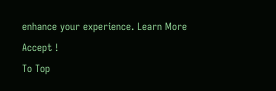enhance your experience. Learn More
Accept !
To Top